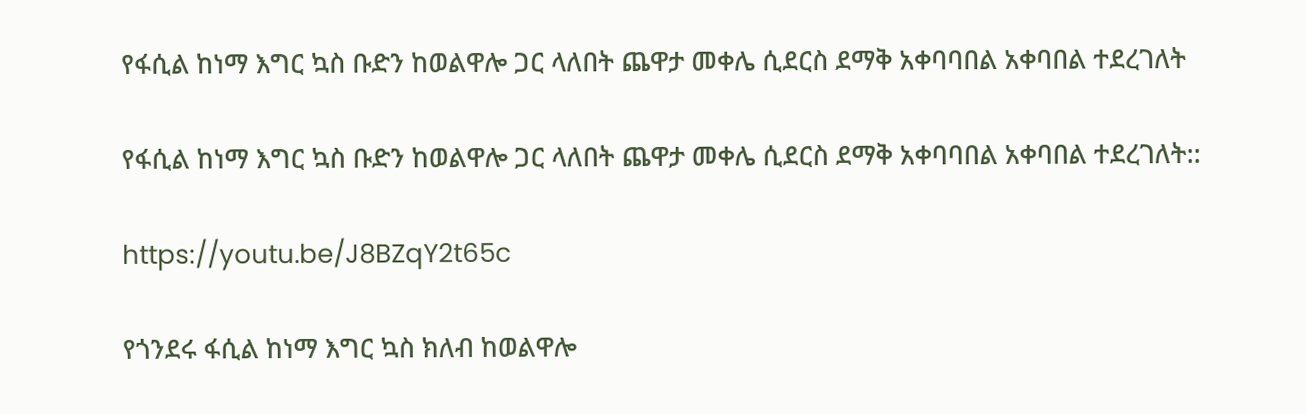የፋሲል ከነማ እግር ኳስ ቡድን ከወልዋሎ ጋር ላለበት ጨዋታ መቀሌ ሲደርስ ደማቅ አቀባባበል አቀባበል ተደረገለት

የፋሲል ከነማ እግር ኳስ ቡድን ከወልዋሎ ጋር ላለበት ጨዋታ መቀሌ ሲደርስ ደማቅ አቀባባበል አቀባበል ተደረገለት::

https://youtu.be/J8BZqY2t65c

የጎንደሩ ፋሲል ከነማ እግር ኳስ ክለብ ከወልዋሎ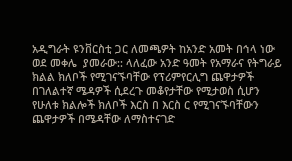አዲግራት ዩንቨርስቲ ጋር ለመጫዎት ከአንድ አመት በኅላ ነው ወደ መቀሌ  ያመራው:: ላለፈው አንድ ዓመት የአማራና የትግራይ ክልል ክለቦች የሚገናኙባቸው የፕሪምየርሊግ ጨዋታዎች በገለልተኛ ሜዳዎች ሲደረጉ መቆየታቸው የሚታወስ ሲሆን የሁለቱ ክልሎች ክለቦች እርስ በ እርስ ር የሚገናኙባቸውን ጨዋታዎች በሜዳቸው ለማስተናገድ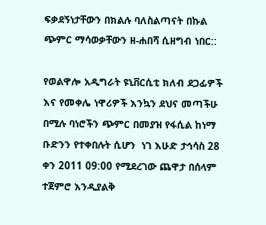ፍቃደኝነታቸውን በክልሉ ባለስልጣናት በኩል ጭምር ማሳወቃቸውን ዘ-ሐበሻ ሲዘግብ ነበር::

የወልዋሎ አዲግራት ዩኒቨርሲቲ ክለብ ደጋፊዎች እና የመቀሌ ነዋሪዎች እንኳን ደህና መጣችሁ በሚሉ ባነሮችን ጭምር በመያዝ የፋሲል ከነማ ቡድንን የተቀበሉት ሲሆን  ነገ እሁድ ታኅሳስ 28 ቀን 2011 09:00 የሚደረገው ጨዋታ በሰላም ተጀምሮ እንዲያልቅ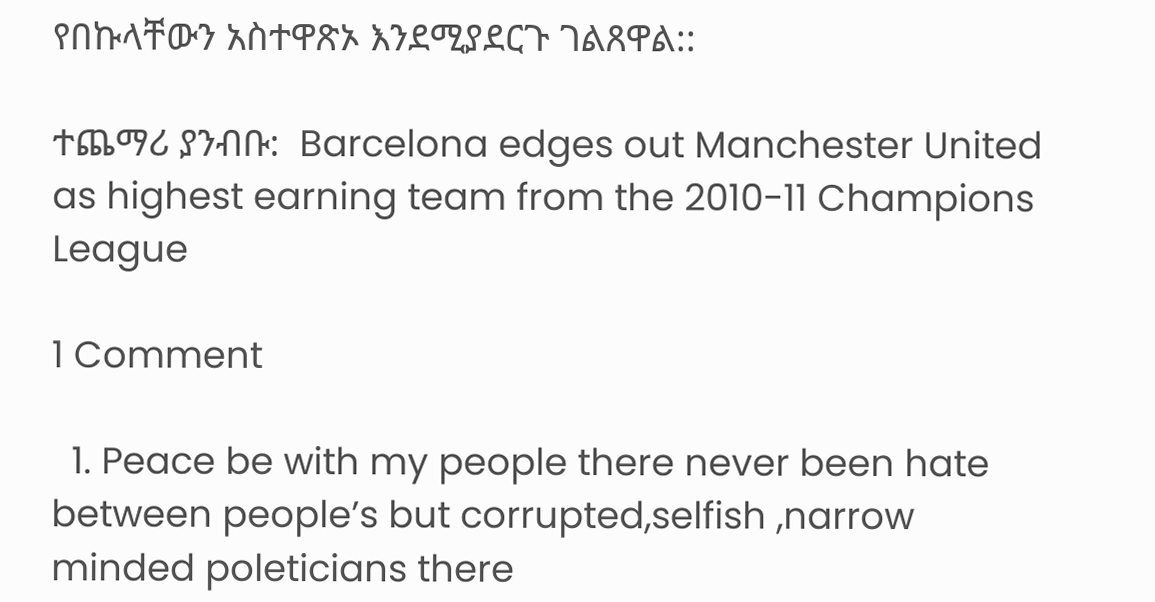የበኩላቸውን አስተዋጽኦ እንደሚያደርጉ ገልጸዋል::

ተጨማሪ ያንብቡ:  Barcelona edges out Manchester United as highest earning team from the 2010-11 Champions League

1 Comment

  1. Peace be with my people there never been hate between people’s but corrupted,selfish ,narrow minded poleticians there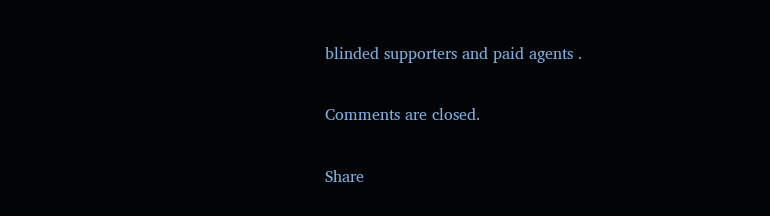blinded supporters and paid agents .

Comments are closed.

Share